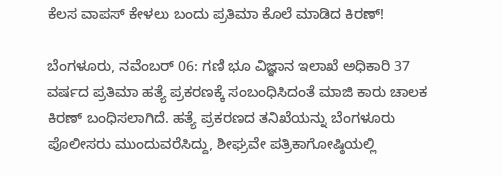ಕೆಲಸ ವಾಪಸ್ ಕೇಳಲು ಬಂದು ಪ್ರತಿಮಾ ಕೊಲೆ ಮಾಡಿದ ಕಿರಣ್!

ಬೆಂಗಳೂರು, ನವೆಂಬರ್ 06: ಗಣಿ ಭೂ ವಿಜ್ಞಾನ ಇಲಾಖೆ ಅಧಿಕಾರಿ 37 ವರ್ಷದ ಪ್ರತಿಮಾ ಹತ್ಯೆ ಪ್ರಕರಣಕ್ಕೆ ಸಂಬಂಧಿಸಿದಂತೆ ಮಾಜಿ ಕಾರು ಚಾಲಕ ಕಿರಣ್ ಬಂಧಿಸಲಾಗಿದೆ. ಹತ್ಯೆ ಪ್ರಕರಣದ ತನಿಖೆಯನ್ನು ಬೆಂಗಳೂರು ಪೊಲೀಸರು ಮುಂದುವರೆಸಿದ್ದು, ಶೀಘ್ರವೇ ಪತ್ರಿಕಾಗೋಷ್ಠಿಯಲ್ಲಿ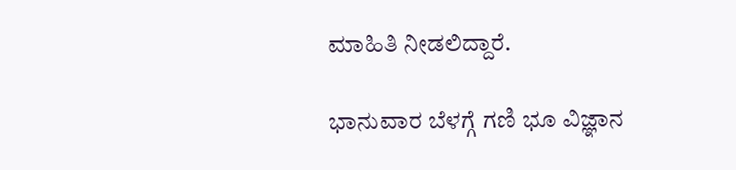ಮಾಹಿತಿ ನೀಡಲಿದ್ದಾರೆ.

ಭಾನುವಾರ ಬೆಳಗ್ಗೆ ಗಣಿ ಭೂ ವಿಜ್ಞಾನ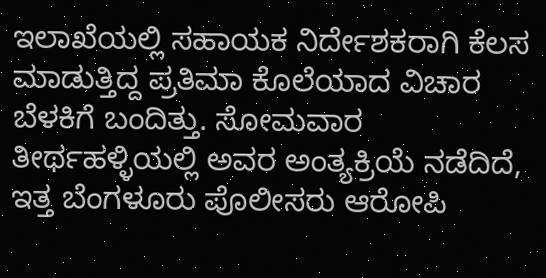ಇಲಾಖೆಯಲ್ಲಿ ಸಹಾಯಕ ನಿರ್ದೇಶಕರಾಗಿ ಕೆಲಸ ಮಾಡುತ್ತಿದ್ದ ಪ್ರತಿಮಾ ಕೊಲೆಯಾದ ವಿಚಾರ ಬೆಳಕಿಗೆ ಬಂದಿತ್ತು. ಸೋಮವಾರ ತೀರ್ಥಹಳ್ಳಿಯಲ್ಲಿ ಅವರ ಅಂತ್ಯಕ್ರಿಯೆ ನಡೆದಿದೆ, ಇತ್ತ ಬೆಂಗಳೂರು ಪೊಲೀಸರು ಆರೋಪಿ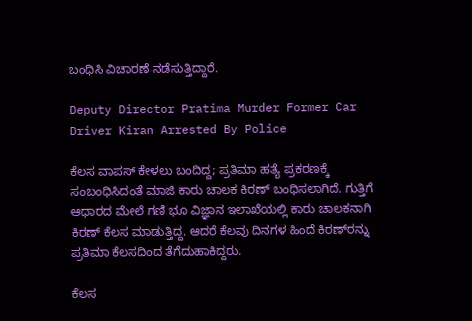ಬಂಧಿಸಿ ವಿಚಾರಣೆ ನಡೆಸುತ್ತಿದ್ದಾರೆ.

Deputy Director Pratima Murder Former Car Driver Kiran Arrested By Police

ಕೆಲಸ ವಾಪಸ್ ಕೇಳಲು ಬಂದಿದ್ದ; ಪ್ರತಿಮಾ ಹತ್ಯೆ ಪ್ರಕರಣಕ್ಕೆ ಸಂಬಂಧಿಸಿದಂತೆ ಮಾಜಿ ಕಾರು ಚಾಲಕ ಕಿರಣ್ ಬಂಧಿಸಲಾಗಿದೆ. ಗುತ್ತಿಗೆ ಆಧಾರದ ಮೇಲೆ ಗಣಿ ಭೂ ವಿಜ್ಞಾನ ಇಲಾಖೆಯಲ್ಲಿ ಕಾರು ಚಾಲಕನಾಗಿ ಕಿರಣ್ ಕೆಲಸ ಮಾಡುತ್ತಿದ್ದ. ಆದರೆ ಕೆಲವು ದಿನಗಳ ಹಿಂದೆ ಕಿರಣ್‌ರನ್ನು ಪ್ರತಿಮಾ ಕೆಲಸದಿಂದ ತೆಗೆದುಹಾಕಿದ್ದರು.

ಕೆಲಸ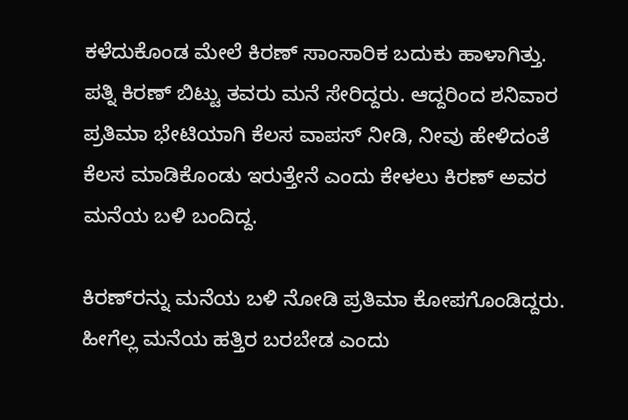ಕಳೆದುಕೊಂಡ ಮೇಲೆ ಕಿರಣ್ ಸಾಂಸಾರಿಕ ಬದುಕು ಹಾಳಾಗಿತ್ತು. ಪತ್ನಿ ಕಿರಣ್ ಬಿಟ್ಟು ತವರು ಮನೆ ಸೇರಿದ್ದರು. ಆದ್ದರಿಂದ ಶನಿವಾರ ಪ್ರತಿಮಾ ಭೇಟಿಯಾಗಿ ಕೆಲಸ ವಾಪಸ್ ನೀಡಿ, ನೀವು ಹೇಳಿದಂತೆ ಕೆಲಸ ಮಾಡಿಕೊಂಡು ಇರುತ್ತೇನೆ ಎಂದು ಕೇಳಲು ಕಿರಣ್ ಅವರ ಮನೆಯ ಬಳಿ ಬಂದಿದ್ದ.

ಕಿರಣ್‌ರನ್ನು ಮನೆಯ ಬಳಿ ನೋಡಿ ಪ್ರತಿಮಾ ಕೋಪಗೊಂಡಿದ್ದರು. ಹೀಗೆಲ್ಲ ಮನೆಯ ಹತ್ತಿರ ಬರಬೇಡ ಎಂದು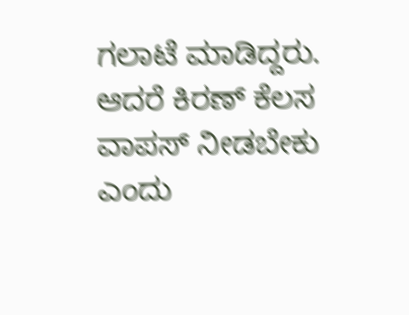ಗಲಾಟೆ ಮಾಡಿದ್ದರು. ಆದರೆ ಕಿರಣ್ ಕೆಲಸ ವಾಪಸ್ ನೀಡಬೇಕು ಎಂದು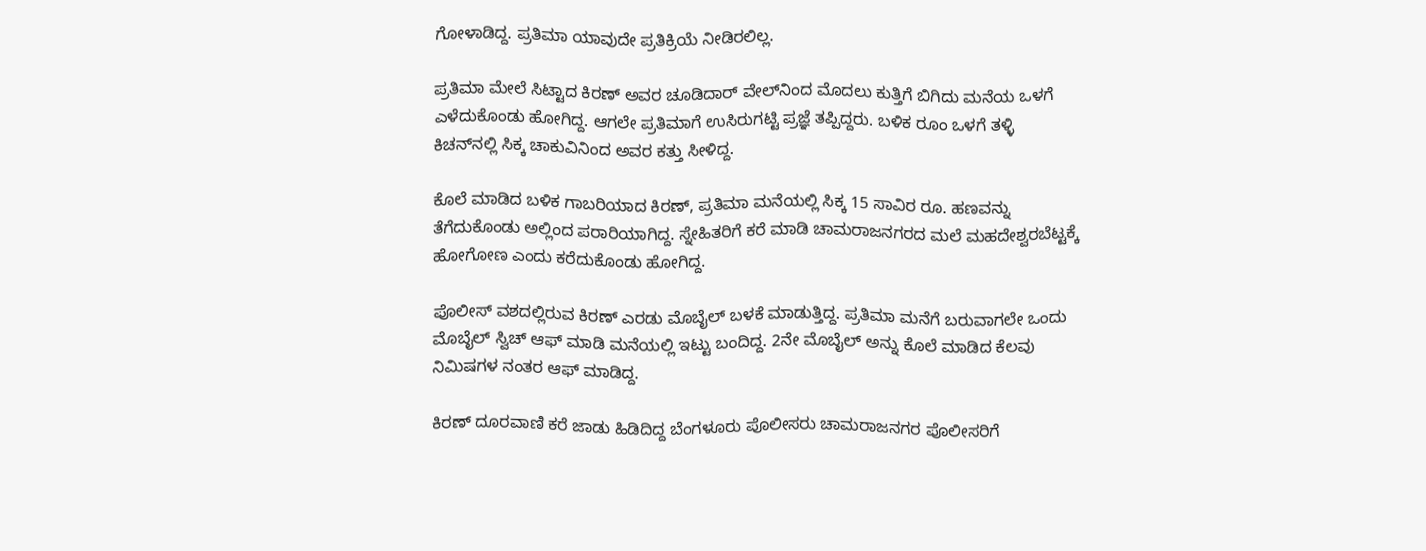ಗೋಳಾಡಿದ್ದ. ಪ್ರತಿಮಾ ಯಾವುದೇ ಪ್ರತಿಕ್ರಿಯೆ ನೀಡಿರಲಿಲ್ಲ.

ಪ್ರತಿಮಾ ಮೇಲೆ ಸಿಟ್ಟಾದ ಕಿರಣ್ ಅವರ ಚೂಡಿದಾರ್‌ ವೇಲ್‌ನಿಂದ ಮೊದಲು ಕುತ್ತಿಗೆ ಬಿಗಿದು ಮನೆಯ ಒಳಗೆ ಎಳೆದುಕೊಂಡು ಹೋಗಿದ್ದ. ಆಗಲೇ ಪ್ರತಿಮಾಗೆ ಉಸಿರುಗಟ್ಟಿ ಪ್ರಜ್ಞೆ ತಪ್ಪಿದ್ದರು. ಬಳಿಕ ರೂಂ ಒಳಗೆ ತಳ್ಳಿ ಕಿಚನ್‌ನಲ್ಲಿ ಸಿಕ್ಕ ಚಾಕುವಿನಿಂದ ಅವರ ಕತ್ತು ಸೀಳಿದ್ದ.

ಕೊಲೆ ಮಾಡಿದ ಬಳಿಕ ಗಾಬರಿಯಾದ ಕಿರಣ್, ಪ್ರತಿಮಾ ಮನೆಯಲ್ಲಿ ಸಿಕ್ಕ 15 ಸಾವಿರ ರೂ. ಹಣವನ್ನು ತೆಗೆದುಕೊಂಡು ಅಲ್ಲಿಂದ ಪರಾರಿಯಾಗಿದ್ದ. ಸ್ನೇಹಿತರಿಗೆ ಕರೆ ಮಾಡಿ ಚಾಮರಾಜನಗರದ ಮಲೆ ಮಹದೇಶ್ವರಬೆಟ್ಟಕ್ಕೆ ಹೋಗೋಣ ಎಂದು ಕರೆದುಕೊಂಡು ಹೋಗಿದ್ದ.

ಪೊಲೀಸ್ ವಶದಲ್ಲಿರುವ ಕಿರಣ್ ಎರಡು ಮೊಬೈಲ್ ಬಳಕೆ ಮಾಡುತ್ತಿದ್ದ. ಪ್ರತಿಮಾ ಮನೆಗೆ ಬರುವಾಗಲೇ ಒಂದು ಮೊಬೈಲ್ ಸ್ವಿಚ್‌ ಆಫ್ ಮಾಡಿ ಮನೆಯಲ್ಲಿ ಇಟ್ಟು ಬಂದಿದ್ದ. 2ನೇ ಮೊಬೈಲ್‌ ಅನ್ನು ಕೊಲೆ ಮಾಡಿದ ಕೆಲವು ನಿಮಿಷಗಳ ನಂತರ ಆಫ್‌ ಮಾಡಿದ್ದ.

ಕಿರಣ್ ದೂರವಾಣಿ ಕರೆ ಜಾಡು ಹಿಡಿದಿದ್ದ ಬೆಂಗಳೂರು ಪೊಲೀಸರು ಚಾಮರಾಜನಗರ ಪೊಲೀಸರಿಗೆ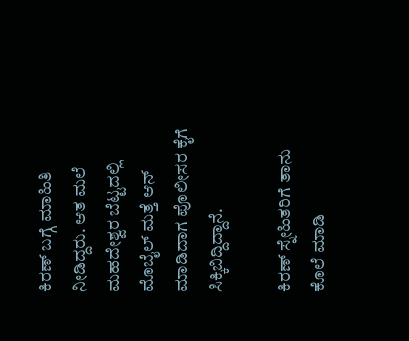ಕಿರಣ್ ಬಗ್ಗೆ ಮಾಹಿತಿ ನೀಡಿದ್ದರು. ಆತ ಮಲೆ ಮಹದೇಶ್ವರ ಬೆಟ್ಟದಲ್ಲಿ ಮೊಬೈಲ್ ಮತ್ತೆ ಆನ್ ಮಾಡಿದಾಗ ಪೊಲೀಸರ ಕೈಗೆ ಸಿಕ್ಕಿಬಿದ್ದಿದ್ದಾನೆ.

ಕಿರಣ್ ಸ್ನೇಹಿತರಿಗೆ ತಾನು ಕೊಲೆ ಮಾಡಿ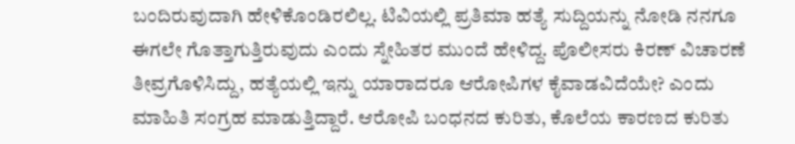ಬಂದಿರುವುದಾಗಿ ಹೇಳಿಕೊಂಡಿರಲಿಲ್ಲ. ಟಿವಿಯಲ್ಲಿ ಪ್ರತಿಮಾ ಹತ್ಯೆ ಸುದ್ದಿಯನ್ನು ನೋಡಿ ನನಗೂ ಈಗಲೇ ಗೊತ್ತಾಗುತ್ತಿರುವುದು ಎಂದು ಸ್ನೇಹಿತರ ಮುಂದೆ ಹೇಳಿದ್ದ. ಪೊಲೀಸರು ಕಿರಣ್ ವಿಚಾರಣೆ ತೀವ್ರಗೊಳಿಸಿದ್ದು, ಹತ್ಯೆಯಲ್ಲಿ ಇನ್ನು ಯಾರಾದರೂ ಆರೋಪಿಗಳ ಕೈವಾಡವಿದೆಯೇ? ಎಂದು ಮಾಹಿತಿ ಸಂಗ್ರಹ ಮಾಡುತ್ತಿದ್ದಾರೆ. ಆರೋಪಿ ಬಂಧನದ ಕುರಿತು, ಕೊಲೆಯ ಕಾರಣದ ಕುರಿತು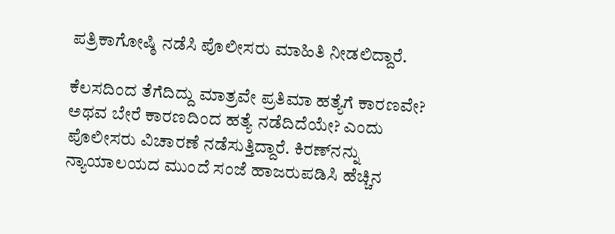ಪತ್ರಿಕಾಗೋ‍ಷ್ಠಿ ನಡೆಸಿ ಪೊಲೀಸರು ಮಾಹಿತಿ ನೀಡಲಿದ್ದಾರೆ.

ಕೆಲಸದಿಂದ ತೆಗೆದಿದ್ದು ಮಾತ್ರವೇ ಪ್ರತಿಮಾ ಹತ್ಯೆಗೆ ಕಾರಣವೇ? ಅಥವ ಬೇರೆ ಕಾರಣದಿಂದ ಹತ್ಯೆ ನಡೆದಿದೆಯೇ? ಎಂದು ಪೊಲೀಸರು ವಿಚಾರಣೆ ನಡೆಸುತ್ತಿದ್ದಾರೆ. ಕಿರಣ್‌ನನ್ನು ನ್ಯಾಯಾಲಯದ ಮುಂದೆ ಸಂಜೆ ಹಾಜರುಪಡಿಸಿ ಹೆಚ್ಚಿನ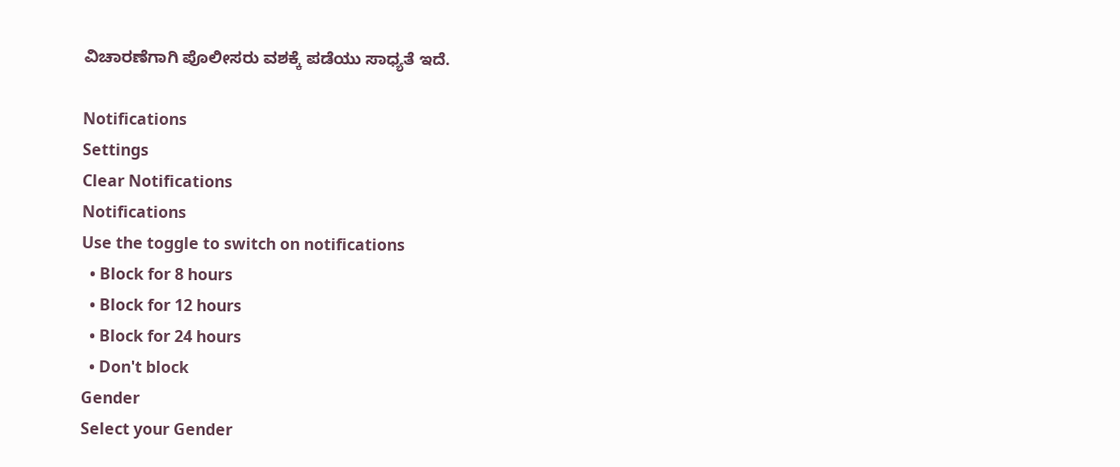ವಿಚಾರಣೆಗಾಗಿ ಪೊಲೀಸರು ವಶಕ್ಕೆ ಪಡೆಯು ಸಾಧ್ಯತೆ ಇದೆ.

Notifications
Settings
Clear Notifications
Notifications
Use the toggle to switch on notifications
  • Block for 8 hours
  • Block for 12 hours
  • Block for 24 hours
  • Don't block
Gender
Select your Gender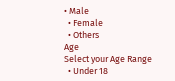• Male
  • Female
  • Others
Age
Select your Age Range
  • Under 18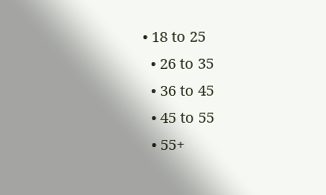• 18 to 25
  • 26 to 35
  • 36 to 45
  • 45 to 55
  • 55+